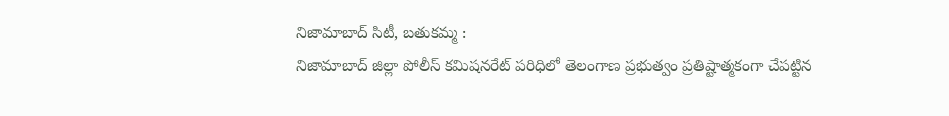నిజామాబాద్ సిటీ, బతుకమ్మ :
నిజామాబాద్ జిల్లా పోలీస్ కమిషనరేట్ పరిధిలో తెలంగాణ ప్రభుత్వం ప్రతిష్టాత్మకంగా చేపట్టిన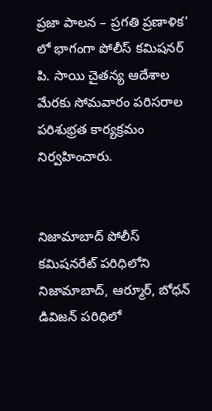ప్రజా పాలన – ప్రగతి ప్రణాళిక’ లో భాగంగా పోలీస్ కమిషనర్ పి. సాయి చైతన్య ఆదేశాల మేరకు సోమవారం పరిసరాల పరిశుభ్రత కార్యక్రమం నిర్వహించారు.


నిజామాబాద్ పోలీస్ కమిషనరేట్ పరిధిలోని నిజామాబాద్, ఆర్మూర్, బోధన్ డివిజన్ పరిధిలో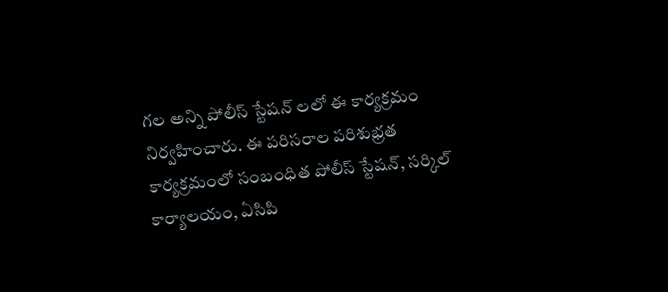గల అన్ని పోలీస్ స్టేషన్ లలో ఈ కార్యక్రమం నిర్వహించారు. ఈ పరిసరాల పరిశుభ్రత కార్యక్రమంలో సంబంధిత పోలీస్ స్టేషన్, సర్కిల్ కార్యాలయం, ఏసిపి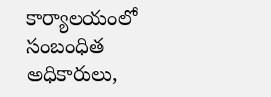కార్యాలయంలో సంబంధిత అధికారులు,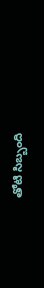తోటి సిబ్బంది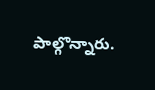పాల్గొన్నారు.